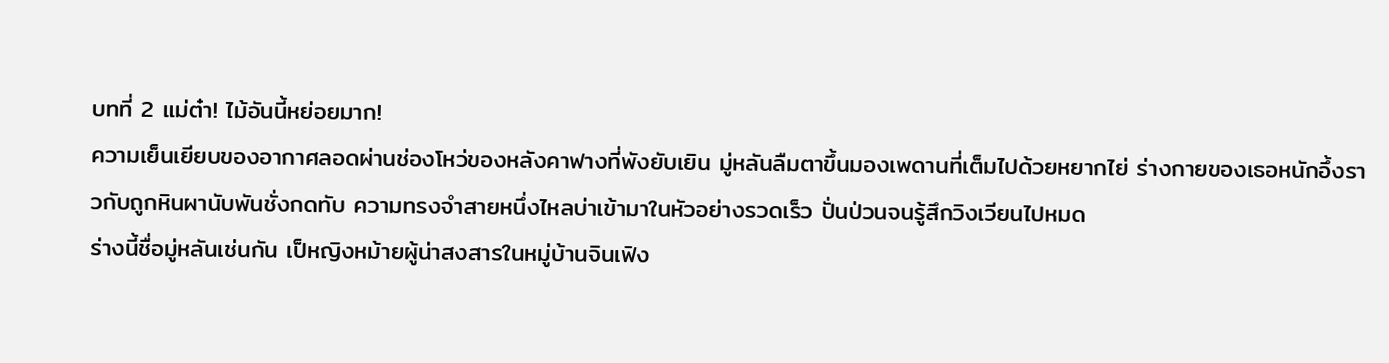บทที่ 2 แม่ต๋า! ไม้อันนี้หย่อยมาก!
ความเย็นเยียบของอากาศลอดผ่านช่องโหว่ของหลังคาฟางที่พังยับเยิน มู่หลันลืมตาขึ้นมองเพดานที่เต็มไปด้วยหยากไย่ ร่างกายของเธอหนักอึ้งราวกับถูกหินผานับพันชั่งกดทับ ความทรงจำสายหนึ่งไหลบ่าเข้ามาในหัวอย่างรวดเร็ว ปั่นป่วนจนรู้สึกวิงเวียนไปหมด
ร่างนี้ชื่อมู่หลันเช่นกัน เป็หญิงหม้ายผู้น่าสงสารในหมู่บ้านจินเฟิง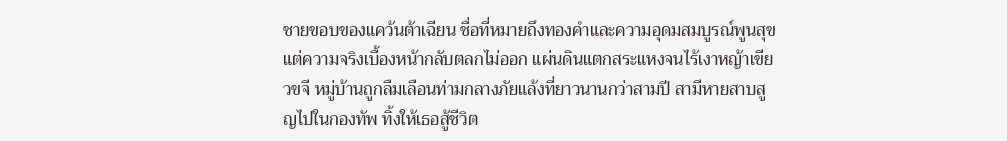ชายขอบของแคว้นต้าเฉียน ชื่อที่หมายถึงทองคำและความอุดมสมบูรณ์พูนสุข แต่ความจริงเบื้องหน้ากลับตลกไม่ออก แผ่นดินแตกสระแหงจนไร้เงาหญ้าเขียวขจี หมู่บ้านถูกลืมเลือนท่ามกลางภัยแล้งที่ยาวนานกว่าสามปี สามีหายสาบสูญไปในกองทัพ ทิ้งให้เธอสู้ชีวิต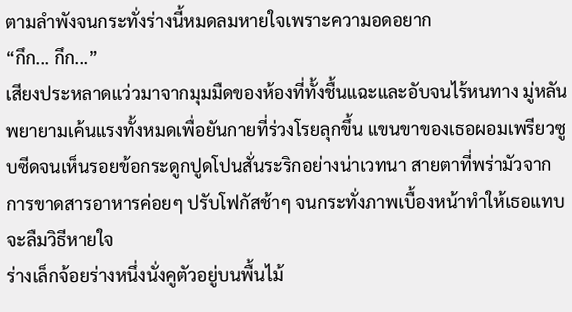ตามลำพังจนกระทั่งร่างนี้หมดลมหายใจเพราะความอดอยาก
“กึก... กึก...”
เสียงประหลาดแว่วมาจากมุมมืดของห้องที่ทั้งชื้นแฉะและอับจนไร้หนทาง มู่หลันพยายามเค้นแรงทั้งหมดเพื่อยันกายที่ร่วงโรยลุกขึ้น แขนขาของเธอผอมเพรียวซูบซีดจนเห็นรอยข้อกระดูกปูดโปนสั่นระริกอย่างน่าเวทนา สายตาที่พร่ามัวจากการขาดสารอาหารค่อยๆ ปรับโฟกัสช้าๆ จนกระทั่งภาพเบื้องหน้าทำให้เธอแทบจะลืมวิธีหายใจ
ร่างเล็กจ้อยร่างหนึ่งนั่งคูตัวอยู่บนพื้นไม้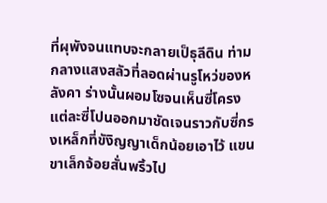ที่ผุพังจนแทบจะกลายเป็ธุลีดิน ท่ามกลางแสงสลัวที่ลอดผ่านรูโหว่ของหลังคา ร่างนั้นผอมโซจนเห็นซี่โครงแต่ละซี่โปนออกมาชัดเจนราวกับซี่กรงเหล็กที่ขังิญญาเด็กน้อยเอาไว้ แขนขาเล็กจ้อยสั่นพริ้วไป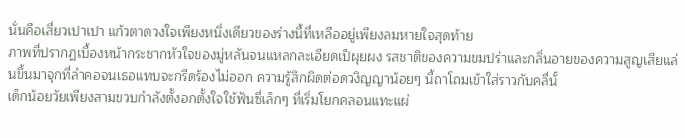นั่นคือเสี่ยวเปาเปา แก้วตาดวงใจเพียงหนึ่งเดียวของร่างนี้ที่เหลืออยู่เพียงลมหายใจสุดท้าย
ภาพที่ปรากฏเบื้องหน้ากระชากหัวใจของมู่หลันจนแหลกละเอียดเป็ผุยผง รสชาติของความขมปร่าและกลิ่นอายของความสูญเสียแล่นขึ้นมาจุกที่ลำคอจนเธอแทบจะกรีดร้องไม่ออก ความรู้สึกผิดต่อดวงิญญาน้อยๆ นี้ถาโถมเข้าใส่ราวกับคลื่นั์
เด็กน้อยวัยเพียงสามขวบกำลังตั้งอกตั้งใจใช้ฟันซี่เล็กๆ ที่เริ่มโยกคลอนแทะแผ่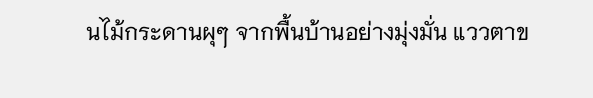นไม้กระดานผุๆ จากพื้นบ้านอย่างมุ่งมั่น แววตาข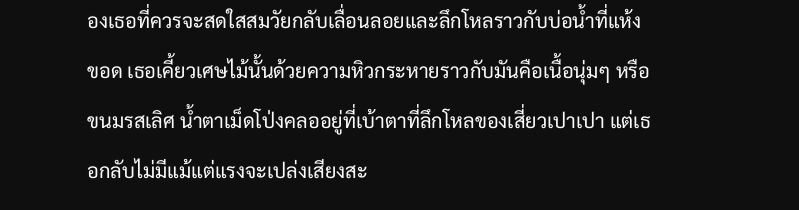องเธอที่ควรจะสดใสสมวัยกลับเลื่อนลอยและลึกโหลราวกับบ่อน้ำที่แห้งขอด เธอเคี้ยวเศษไม้นั้นด้วยความหิวกระหายราวกับมันคือเนื้อนุ่มๆ หรือขนมรสเลิศ น้ำตาเม็ดโป่งคลออยู่ที่เบ้าตาที่ลึกโหลของเสี่ยวเปาเปา แต่เธอกลับไม่มีแม้แต่แรงจะเปล่งเสียงสะ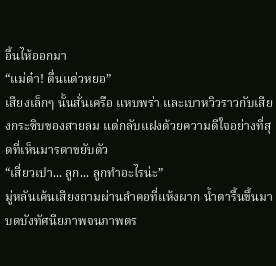อื้นไห้ออกมา
“แม่ต๋า! ตื่นแด่วหยอ”
เสียงเล็กๆ นั้นสั่นเครือ แหบพร่า และเบาหวิวราวกับเสียงกระซิบของสายลม แต่กลับแฝงด้วยความดีใจอย่างที่สุดที่เห็นมารดาขยับตัว
“เสี่ยวเปา... ลูก... ลูกทำอะไรน่ะ”
มู่หลันเค้นเสียงถามผ่านลำคอที่แห้งผาก น้ำตารื้นขึ้นมาบดบังทัศนียภาพจนภาพตร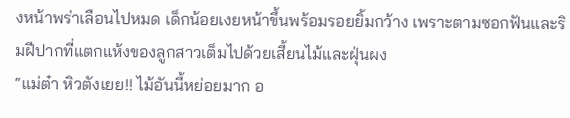งหน้าพร่าเลือนไปหมด เด็กน้อยเงยหน้าขึ้นพร้อมรอยยิ้มกว้าง เพราะตามซอกฟันและริมฝีปากที่แตกแห้งของลูกสาวเต็มไปด้วยเสี้ยนไม้และฝุ่นผง
“แม่ต๋า หิวตังเยย!! ไม้อันนี้หย่อยมาก อ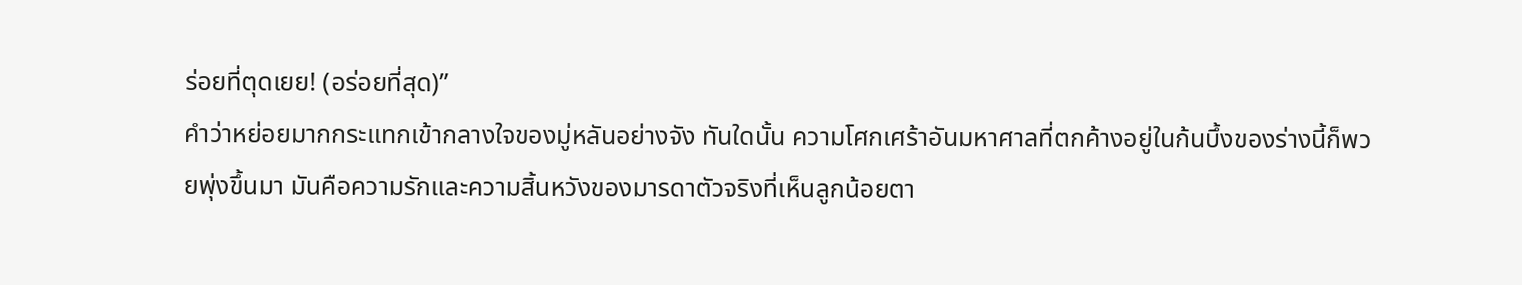ร่อยที่ตุดเยย! (อร่อยที่สุด)”
คำว่าหย่อยมากกระแทกเข้ากลางใจของมู่หลันอย่างจัง ทันใดนั้น ความโศกเศร้าอันมหาศาลที่ตกค้างอยู่ในก้นบึ้งของร่างนี้ก็พวยพุ่งขึ้นมา มันคือความรักและความสิ้นหวังของมารดาตัวจริงที่เห็นลูกน้อยตา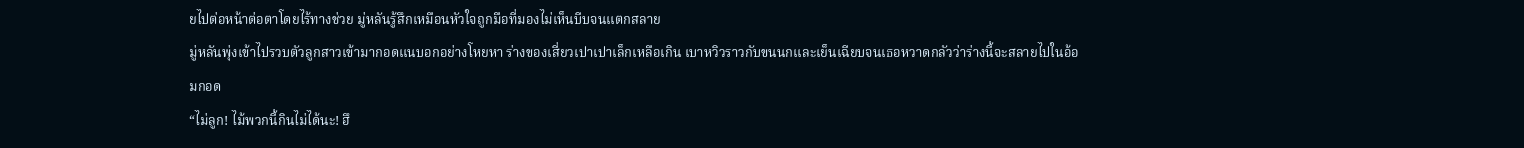ยไปต่อหน้าต่อตาโดยไร้ทางช่วย มู่หลันรู้สึกเหมือนหัวใจถูกมือที่มองไม่เห็นบีบจนแตกสลาย
มู่หลันพุ่งเข้าไปรวบตัวลูกสาวเข้ามากอดแนบอกอย่างโหยหา ร่างของเสี่ยวเปาเปาเล็กเหลือเกิน เบาหวิวราวกับขนนกและเย็นเฉียบจนเธอหวาดกลัวว่าร่างนี้จะสลายไปในอ้อมกอด
“ไม่ลูก! ไม้พวกนี้กินไม่ได้นะ! ฮึ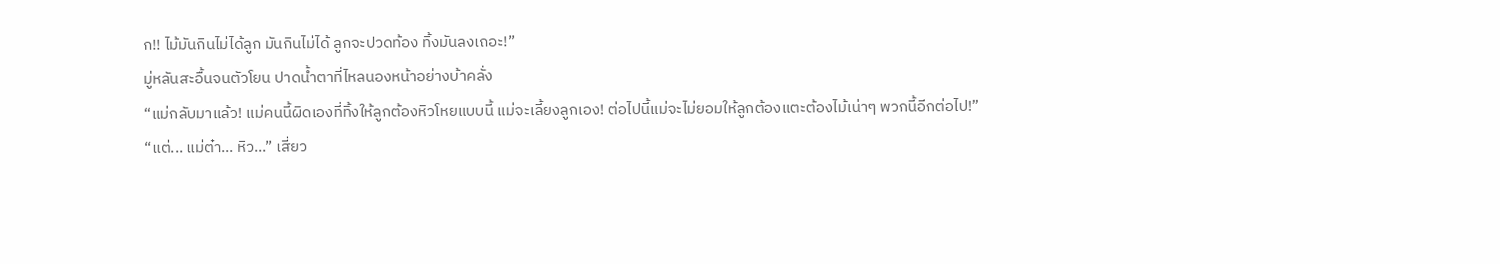ก!! ไม้มันกินไม่ได้ลูก มันกินไม่ได้ ลูกจะปวดท้อง ทิ้งมันลงเถอะ!”
มู่หลันสะอื้นจนตัวโยน ปาดน้ำตาที่ไหลนองหน้าอย่างบ้าคลั่ง
“แม่กลับมาแล้ว! แม่คนนี้ผิดเองที่ทิ้งให้ลูกต้องหิวโหยแบบนี้ แม่จะเลี้ยงลูกเอง! ต่อไปนี้แม่จะไม่ยอมให้ลูกต้องแตะต้องไม้เน่าๆ พวกนี้อีกต่อไป!”
“แต่... แม่ต๋า... หิว...” เสี่ยว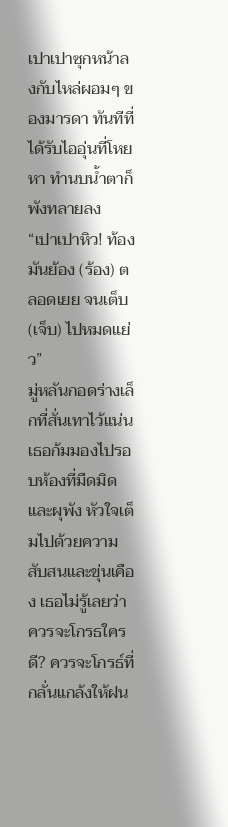เปาเปาซุกหน้าลงกับไหล่ผอมๆ ของมารดา ทันทีที่ได้รับไออุ่นที่โหยหา ทำนบน้ำตาก็พังทลายลง
“เปาเปาหิว! ท้องมันย้อง (ร้อง) ตลอดเยย จนเต็บ (เจ็บ) ไปหมดแย่ว”
มู่หลันกอดร่างเล็กที่สั่นเทาไว้แน่น เธอก้มมองไปรอบห้องที่มืดมิดและผุพัง หัวใจเต็มไปด้วยความสับสนและขุ่นเคือง เธอไม่รู้เลยว่าควรจะโกรธใครดี? ควรจะโกรธ์ที่กลั่นแกล้งให้ฝน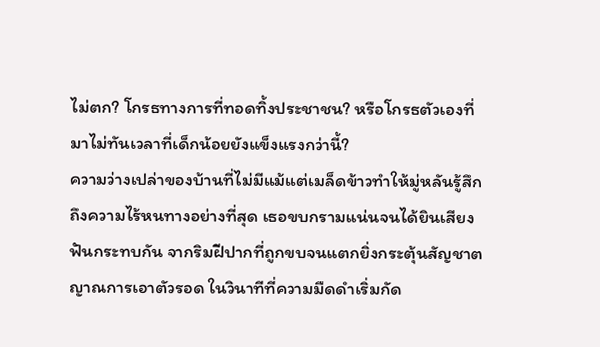ไม่ตก? โกรธทางการที่ทอดทิ้งประชาชน? หรือโกรธตัวเองที่มาไม่ทันเวลาที่เด็กน้อยยังแข็งแรงกว่านี้?
ความว่างเปล่าของบ้านที่ไม่มีแม้แต่เมล็ดข้าวทำให้มู่หลันรู้สึกถึงความไร้หนทางอย่างที่สุด เธอขบกรามแน่นจนได้ยินเสียงฟันกระทบกัน จากริมฝีปากที่ถูกขบจนแตกยิ่งกระตุ้นสัญชาตญาณการเอาตัวรอด ในวินาทีที่ความมืดดำเริ่มกัด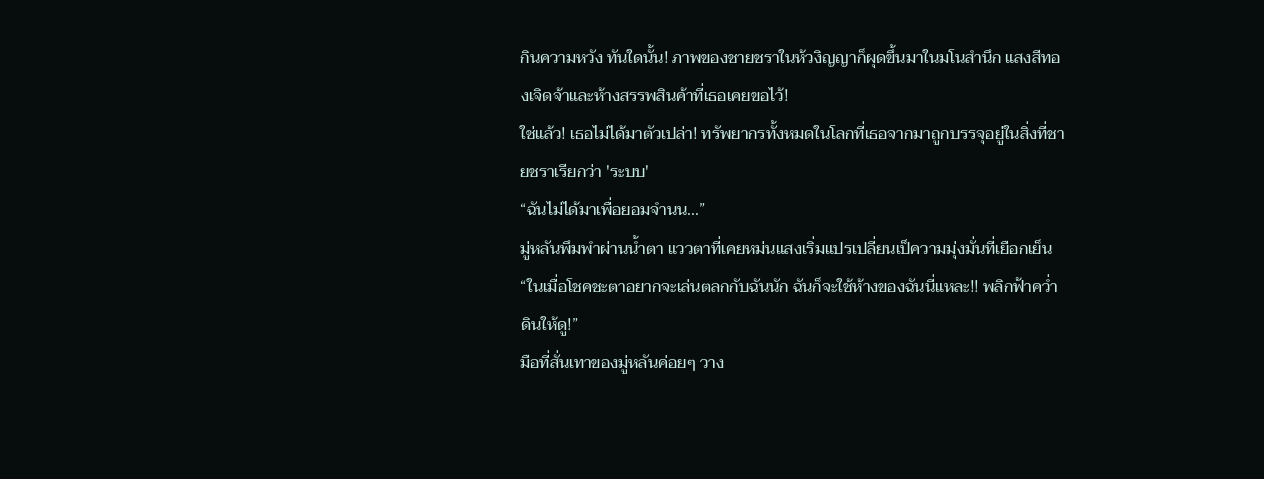กินความหวัง ทันใดนั้น! ภาพของชายชราในห้วงิญญาก็ผุดขึ้นมาในมโนสำนึก แสงสีทองเจิดจ้าและห้างสรรพสินค้าที่เธอเคยขอไว้!
ใช่แล้ว! เธอไม่ได้มาตัวเปล่า! ทรัพยากรทั้งหมดในโลกที่เธอจากมาถูกบรรจุอยู่ในสิ่งที่ชายชราเรียกว่า 'ระบบ'
“ฉันไม่ได้มาเพื่อยอมจำนน...”
มู่หลันพึมพำผ่านน้ำตา แววตาที่เคยหม่นแสงเริ่มแปรเปลี่ยนเป็ความมุ่งมั่นที่เยือกเย็น “ในเมื่อโชคชะตาอยากจะเล่นตลกกับฉันนัก ฉันก็จะใช้ห้างของฉันนี่แหละ!! พลิกฟ้าคว่ำดินให้ดู!”
มือที่สั่นเทาของมู่หลันค่อยๆ วาง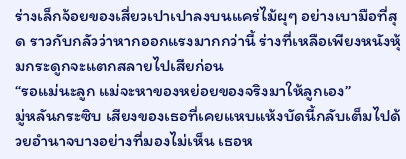ร่างเล็กจ้อยของเสี่ยวเปาเปาลงบนแคร่ไม้ผุๆ อย่างเบามือที่สุด ราวกับกลัวว่าหากออกแรงมากกว่านี้ ร่างที่เหลือเพียงหนังหุ้มกระดูกจะแตกสลายไปเสียก่อน
“รอแม่นะลูก แม่จะหาของหย่อยของจริงมาให้ลูกเอง”
มู่หลันกระซิบ เสียงของเธอที่เคยแหบแห้งบัดนี้กลับเต็มไปด้วยอำนาจบางอย่างที่มองไม่เห็น เธอห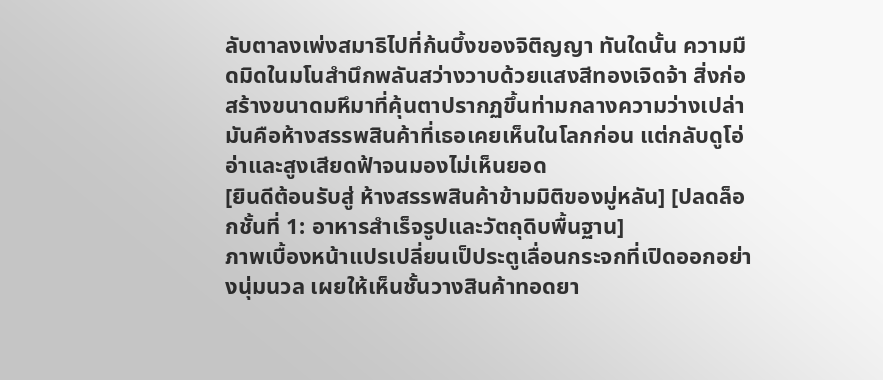ลับตาลงเพ่งสมาธิไปที่ก้นบึ้งของจิติญญา ทันใดนั้น ความมืดมิดในมโนสำนึกพลันสว่างวาบด้วยแสงสีทองเจิดจ้า สิ่งก่อสร้างขนาดมหึมาที่คุ้นตาปรากฏขึ้นท่ามกลางความว่างเปล่า มันคือห้างสรรพสินค้าที่เธอเคยเห็นในโลกก่อน แต่กลับดูโอ่อ่าและสูงเสียดฟ้าจนมองไม่เห็นยอด
[ยินดีต้อนรับสู่ ห้างสรรพสินค้าข้ามมิติของมู่หลัน] [ปลดล็อกชั้นที่ 1: อาหารสำเร็จรูปและวัตถุดิบพื้นฐาน]
ภาพเบื้องหน้าแปรเปลี่ยนเป็ประตูเลื่อนกระจกที่เปิดออกอย่างนุ่มนวล เผยให้เห็นชั้นวางสินค้าทอดยา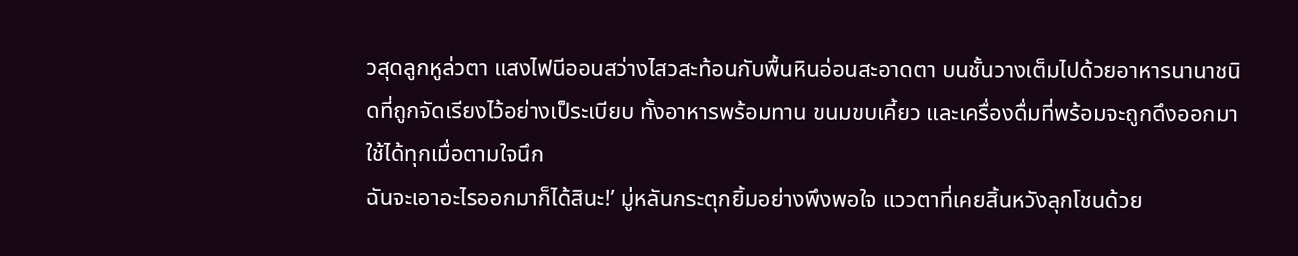วสุดลูกหูล่วตา แสงไฟนีออนสว่างไสวสะท้อนกับพื้นหินอ่อนสะอาดตา บนชั้นวางเต็มไปด้วยอาหารนานาชนิดที่ถูกจัดเรียงไว้อย่างเป็ระเบียบ ทั้งอาหารพร้อมทาน ขนมขบเคี้ยว และเครื่องดื่มที่พร้อมจะถูกดึงออกมาใช้ได้ทุกเมื่อตามใจนึก
ฉันจะเอาอะไรออกมาก็ได้สินะ!’ มู่หลันกระตุกยิ้มอย่างพึงพอใจ แววตาที่เคยสิ้นหวังลุกโชนด้วย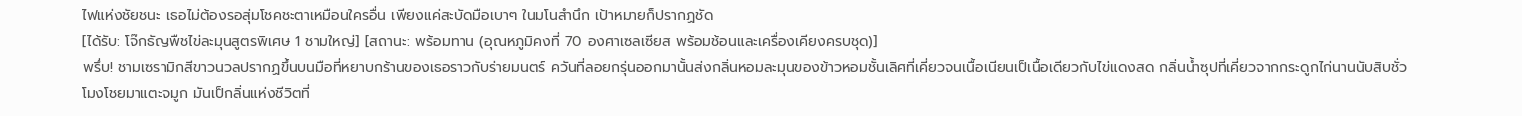ไฟแห่งชัยชนะ เธอไม่ต้องรอสุ่มโชคชะตาเหมือนใครอื่น เพียงแค่สะบัดมือเบาๆ ในมโนสำนึก เป้าหมายก็ปรากฏชัด
[ได้รับ: โจ๊กธัญพืชไข่ละมุนสูตรพิเศษ 1 ชามใหญ่] [สถานะ: พร้อมทาน (อุณหภูมิคงที่ 70 องศาเซลเซียส พร้อมช้อนและเครื่องเคียงครบชุด)]
พรึ่บ! ชามเซรามิกสีขาวนวลปรากฏขึ้นบนมือที่หยาบกร้านของเธอราวกับร่ายมนตร์ ควันที่ลอยกรุ่นออกมานั้นส่งกลิ่นหอมละมุนของข้าวหอมชั้นเลิศที่เคี่ยวจนเนื้อเนียนเป็เนื้อเดียวกับไข่แดงสด กลิ่นน้ำซุปที่เคี่ยวจากกระดูกไก่นานนับสิบชั่วโมงโชยมาแตะจมูก มันเป็กลิ่นแห่งชีวิตที่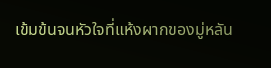เข้มข้นจนหัวใจที่แห้งผากของมู่หลัน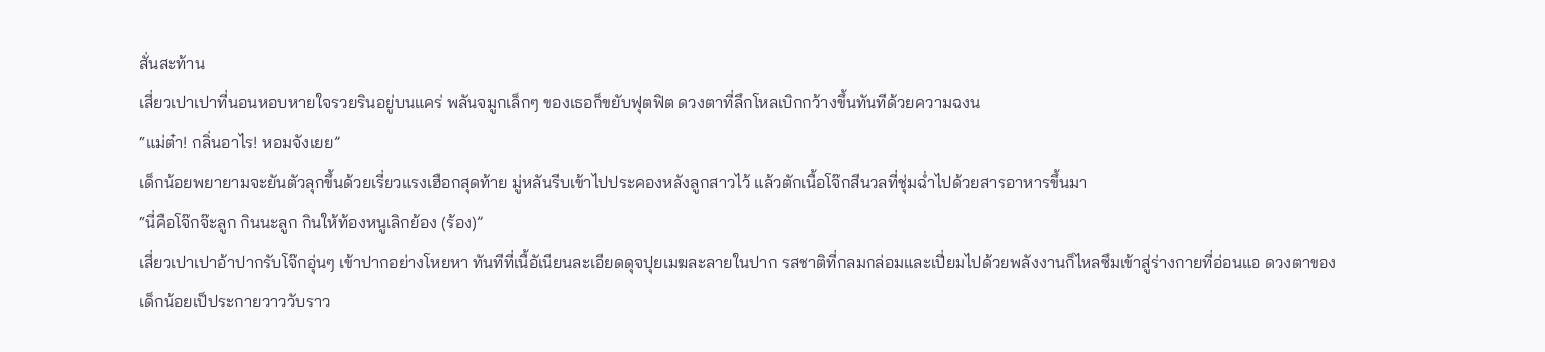สั่นสะท้าน
เสี่ยวเปาเปาที่นอนหอบหายใจรวยรินอยู่บนแคร่ พลันจมูกเล็กๆ ของเธอก็ขยับฟุตฟิต ดวงตาที่ลึกโหลเบิกกว้างขึ้นทันทีด้วยความฉงน
“แม่ต๋า! กลิ่นอาไร! หอมจังเยย”
เด็กน้อยพยายามจะยันตัวลุกขึ้นด้วยเรี่ยวแรงเฮือกสุดท้าย มู่หลันรีบเข้าไปประคองหลังลูกสาวไว้ แล้วตักเนื้อโจ๊กสีนวลที่ชุ่มฉ่ำไปด้วยสารอาหารขึ้นมา
“นี่คือโจ๊กจ๊ะลูก กินนะลูก กินให้ท้องหนูเลิกย้อง (ร้อง)”
เสี่ยวเปาเปาอ้าปากรับโจ๊กอุ่นๆ เข้าปากอย่างโหยหา ทันทีที่เนื้อัเนียนละเอียดดุจปุยเมฆละลายในปาก รสชาติที่กลมกล่อมและเปี่ยมไปด้วยพลังงานก็ไหลซึมเข้าสู่ร่างกายที่อ่อนแอ ดวงตาของเด็กน้อยเป็ประกายวาววับราว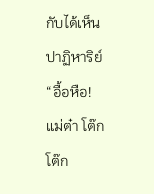กับได้เห็นปาฏิหาริย์
“อื้อหือ! แม่ต๋า โต๊ก โต๊ก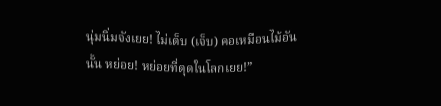นุ่มนิ่มจังเยย! ไม่เต็บ (เจ็บ) คอเหมือนไม้อันนั้น หย่อย! หย่อยที่ตุดในโลกเยย!”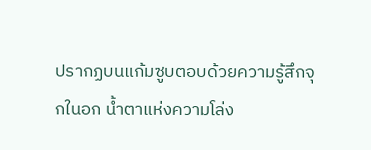ปรากฏบนแก้มซูบตอบด้วยความรู้สึกจุกในอก น้ำตาแห่งความโล่ง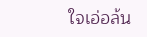ใจเอ่อล้น